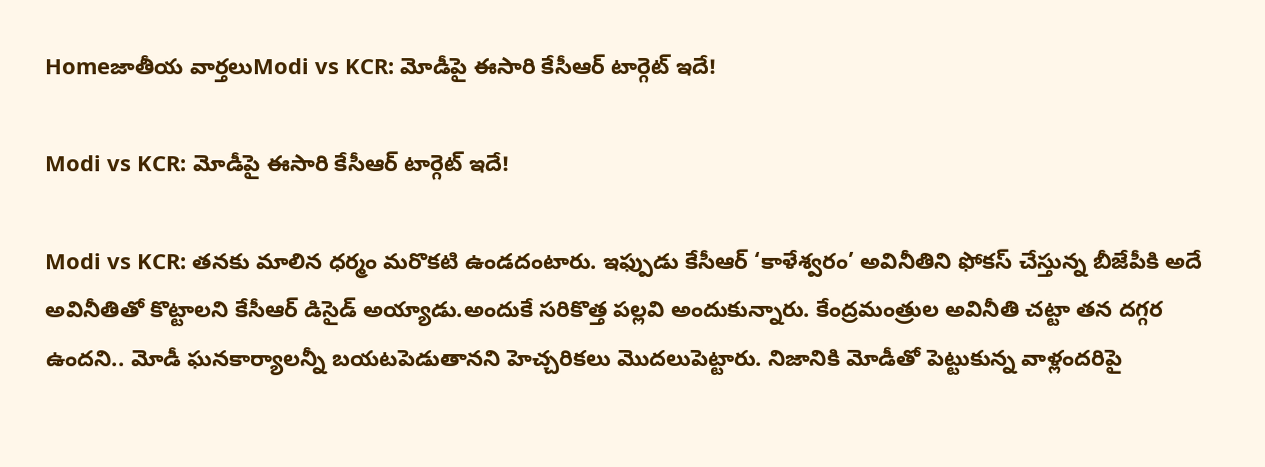Homeజాతీయ వార్తలుModi vs KCR: మోడీపై ఈసారి కేసీఆర్ టార్గెట్ ఇదే!

Modi vs KCR: మోడీపై ఈసారి కేసీఆర్ టార్గెట్ ఇదే!

Modi vs KCR: తనకు మాలిన ధర్మం మరొకటి ఉండదంటారు. ఇఫ్పుడు కేసీఆర్ ‘కాళేశ్వరం’ అవినీతిని ఫోకస్ చేస్తున్న బీజేపీకి అదే అవినీతితో కొట్టాలని కేసీఆర్ డిసైడ్ అయ్యాడు.అందుకే సరికొత్త పల్లవి అందుకున్నారు. కేంద్రమంత్రుల అవినీతి చట్టా తన దగ్గర ఉందని.. మోడీ ఘనకార్యాలన్నీ బయటపెడుతానని హెచ్చరికలు మొదలుపెట్టారు. నిజానికి మోడీతో పెట్టుకున్న వాళ్లందరిపై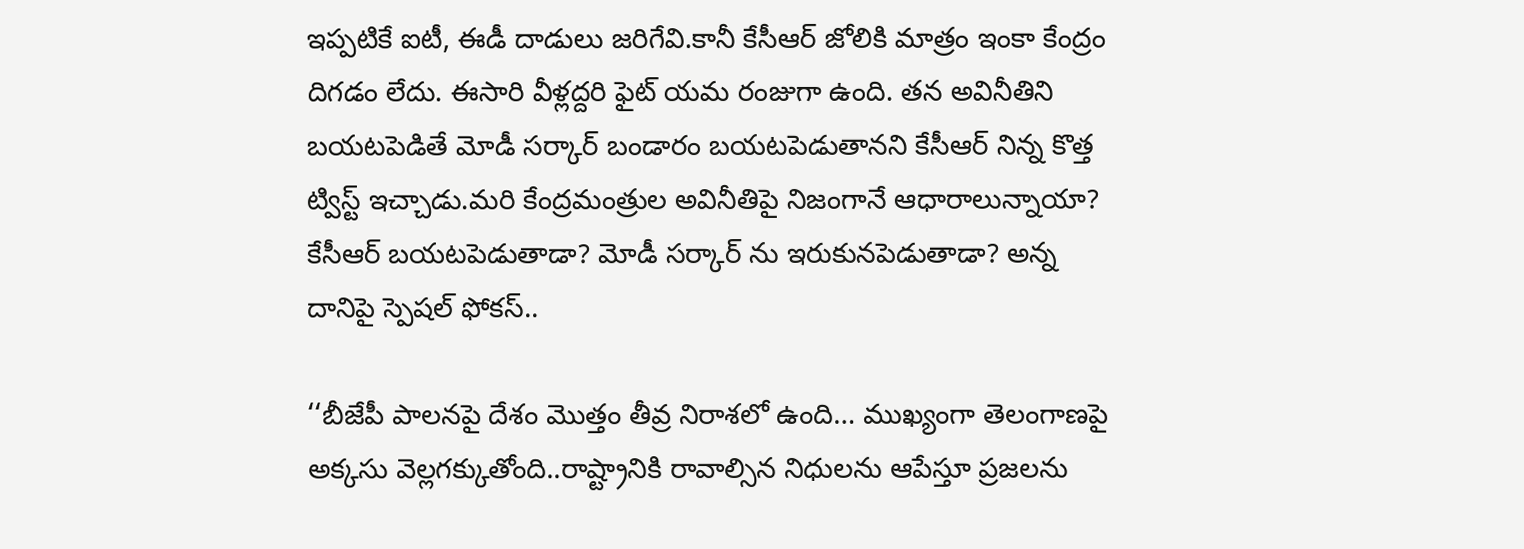ఇప్పటికే ఐటీ, ఈడీ దాడులు జరిగేవి.కానీ కేసీఆర్ జోలికి మాత్రం ఇంకా కేంద్రం దిగడం లేదు. ఈసారి వీళ్లద్దరి ఫైట్ యమ రంజుగా ఉంది. తన అవినీతిని బయటపెడితే మోడీ సర్కార్ బండారం బయటపెడుతానని కేసీఆర్ నిన్న కొత్త ట్విస్ట్ ఇచ్చాడు.మరి కేంద్రమంత్రుల అవినీతిపై నిజంగానే ఆధారాలున్నాయా? కేసీఆర్ బయటపెడుతాడా? మోడీ సర్కార్ ను ఇరుకునపెడుతాడా? అన్న దానిపై స్పెషల్ ఫోకస్..

‘‘బీజేపీ పాలనపై దేశం మొత్తం తీవ్ర నిరాశలో ఉంది… ముఖ్యంగా తెలంగాణపై అక్కసు వెల్లగక్కుతోంది..రాష్ట్రానికి రావాల్సిన నిధులను ఆపేస్తూ ప్రజలను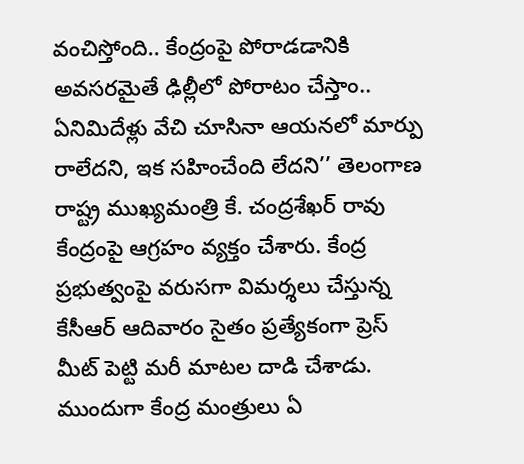వంచిస్తోంది.. కేంద్రంపై పోరాడడానికి అవసరమైతే ఢిల్లీలో పోరాటం చేస్తాం.. ఏనిమిదేళ్లు వేచి చూసినా ఆయనలో మార్పు రాలేదని, ఇక సహించేంది లేదని’’ తెలంగాణ రాష్ట్ర ముఖ్యమంత్రి కే. చంద్రశేఖర్ రావు కేంద్రంపై ఆగ్రహం వ్యక్తం చేశారు. కేంద్ర ప్రభుత్వంపై వరుసగా విమర్శలు చేస్తున్న కేసీఆర్ ఆదివారం సైతం ప్రత్యేకంగా ప్రెస్ మీట్ పెట్టి మరీ మాటల దాడి చేశాడు. ముందుగా కేంద్ర మంత్రులు ఏ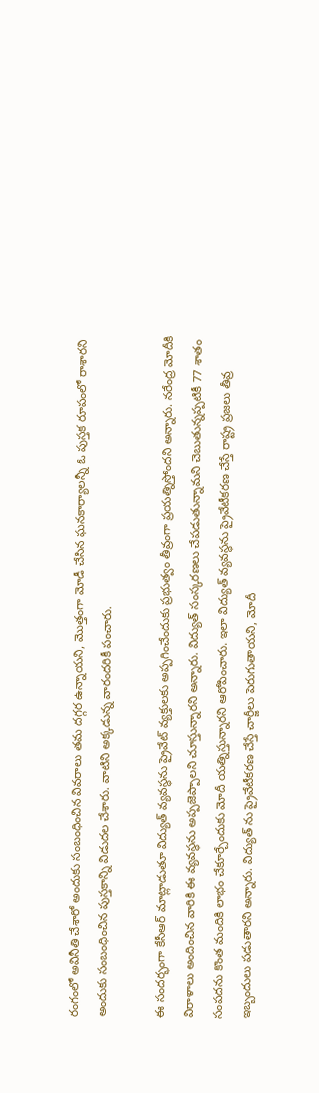రంగంలో అవినీతి చేశారో అందుకు సంబంధించిన వివరాలు తమ దగ్గర ఉన్నాయని, మొత్తంగా మోడీ చేసిన ఘనకార్యాలన్నీ ఓ పుస్తక రూపంలో రాశారని అందుకు సంబంధించిన పుస్తకాన్ని విడుదల చేశారు. వాటిని అక్కడున్న వారందరికీ పంచారు.

ఈ సందర్భంగా కేసీఆర్ మాట్లాడుతూ విద్యుత్ వ్యవస్థను ప్రైవేట్ వ్యక్తులకు అప్పగించేందుకు ప్రభుత్వం తీవ్రంగా ప్రయత్నిస్తోందని అన్నారు. నరేంద్ర మోదీకి విరాళాలు అందించిన వారికి ఈ వ్యవస్థను అప్పజెప్పాలని చూస్తున్నారని అన్నారు. విద్యుత్ సంస్కరణలు చేపడుతున్నామని చెబుతున్నప్పటికీ 77 శాతం సంపదను కొంత మందికి లాభం చేకూర్చేందుకు మోదీ యత్నిస్తున్నారని ఆరోపించారు. ఇలా విద్యుత్ వ్యవస్థను ప్రైవేటీకరణ చేస్తే రాష్ట్ర ప్రజలు తీవ్ర ఇబ్బందులు పడుతారని అన్నారు. విద్యుత్ ను ప్రైవేటీకరణ చేస్తే చార్జీలు పెరుగుతాయని, మోదీ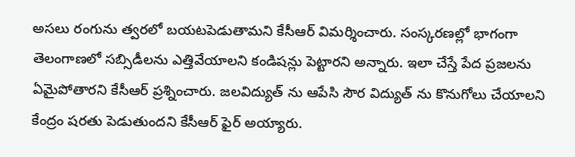అసలు రంగును త్వరలో బయటపెడుతామని కేసీఆర్ విమర్శించారు. సంస్కరణల్లో భాగంగా తెలంగాణలో సబ్సిడీలను ఎత్తివేయాలని కండిషన్లు పెట్టారని అన్నారు. ఇలా చేస్తే పేద ప్రజలను ఏమైపోతారని కేసీఆర్ ప్రశ్నించారు. జలవిద్యుత్ ను ఆపేసి సౌర విద్యుత్ ను కొనుగోలు చేయాలని కేంద్రం షరతు పెడుతుందని కేసీఆర్ ఫైర్ అయ్యారు.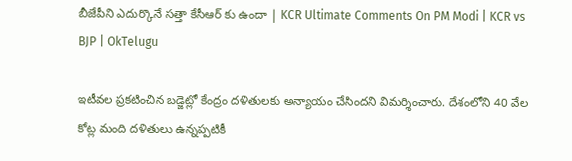బీజేపీని ఎదుర్కొనే సత్తా కేసీఆర్ కు ఉందా | KCR Ultimate Comments On PM Modi | KCR vs BJP | OkTelugu

ఇటీవల ప్రకటించిన బడ్జెట్లో కేంద్రం దళితులకు అన్యాయం చేసిందని విమర్శించారు. దేశంలోని 40 వేల కోట్ల మంది దళితులు ఉన్నప్పటికీ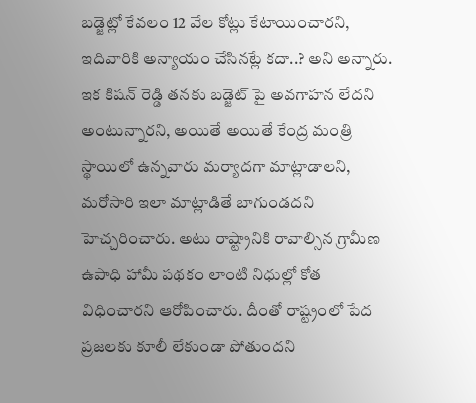బడ్జెట్లో కేవలం 12 వేల కోట్లు కేటాయించారని, ఇదివారికి అన్యాయం చేసినట్లే కదా..? అని అన్నారు. ఇక కిషన్ రెడ్డి తనకు బడ్జెట్ పై అవగాహన లేదని అంటున్నారని, అయితే అయితే కేంద్ర మంత్రి స్థాయిలో ఉన్నవారు మర్యాదగా మాట్లాడాలని, మరోసారి ఇలా మాట్లాడితే బాగుండదని హెచ్చరించారు. అటు రాష్ట్రానికి రావాల్సిన గ్రామీణ ఉపాధి హామీ పథకం లాంటి నిధుల్లో కోత విధించారని ఆరోపించారు. దీంతో రాష్ట్రంలో పేద ప్రజలకు కూలీ లేకుండా పోతుందని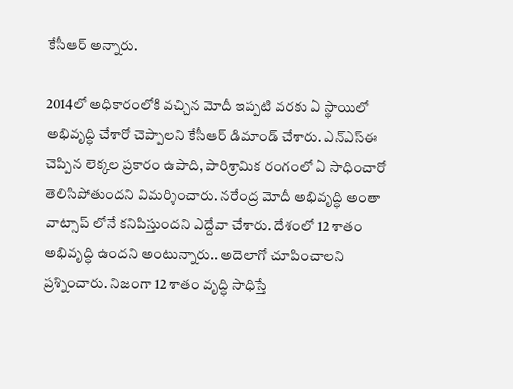కేసీఆర్ అన్నారు.

2014లో అధికారంలోకి వచ్చిన మోదీ ఇప్పటి వరకు ఏ స్థాయిలో అభివృద్ధి చేశారో చెప్పాలని కేసీఆర్ డిమాండ్ చేశారు. ఎన్ఎస్ఈ చెప్పిన లెక్కల ప్రకారం ఉపాది, పారిశ్రామిక రంగంలో ఏ సాధించారో తెలిసిపోతుందని విమర్శించారు. నరేంద్ర మోదీ అభివృద్ధి అంతా వాట్సాప్ లోనే కనిపిస్తుందని ఎద్దేవా చేశారు. దేశంలో 12 శాతం అభివృద్ధి ఉందని అంటున్నారు.. అదెలాగో చూపించాలని ప్రశ్నించారు. నిజంగా 12 శాతం వృద్ధి సాధిస్తే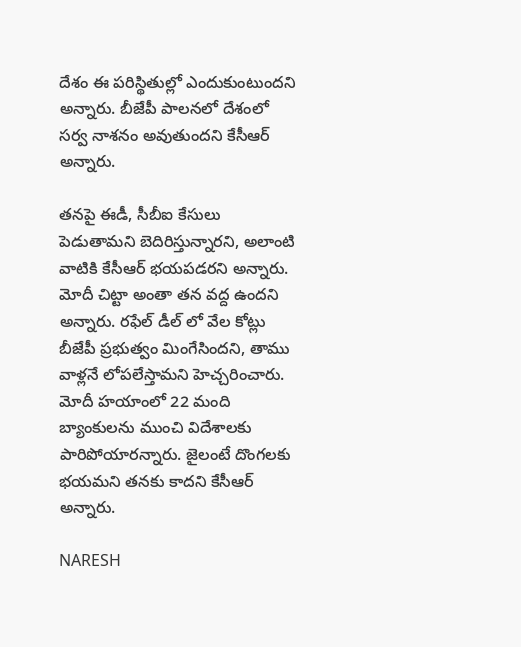దేశం ఈ పరిస్థితుల్లో ఎందుకుంటుందని అన్నారు. బీజేపీ పాలనలో దేశంలో సర్వ నాశనం అవుతుందని కేసీఆర్ అన్నారు.

తనపై ఈడీ, సీబీఐ కేసులు పెడుతామని బెదిరిస్తున్నారని, అలాంటి వాటికి కేసీఆర్ భయపడరని అన్నారు. మోదీ చిట్టా అంతా తన వద్ద ఉందని అన్నారు. రఫేల్ డీల్ లో వేల కోట్లు బీజేపీ ప్రభుత్వం మింగేసిందని, తాము వాళ్లనే లోపలేస్తామని హెచ్చరించారు. మోదీ హయాంలో 22 మంది బ్యాంకులను ముంచి విదేశాలకు పారిపోయారన్నారు. జైలంటే దొంగలకు భయమని తనకు కాదని కేసీఆర్ అన్నారు.

NARESH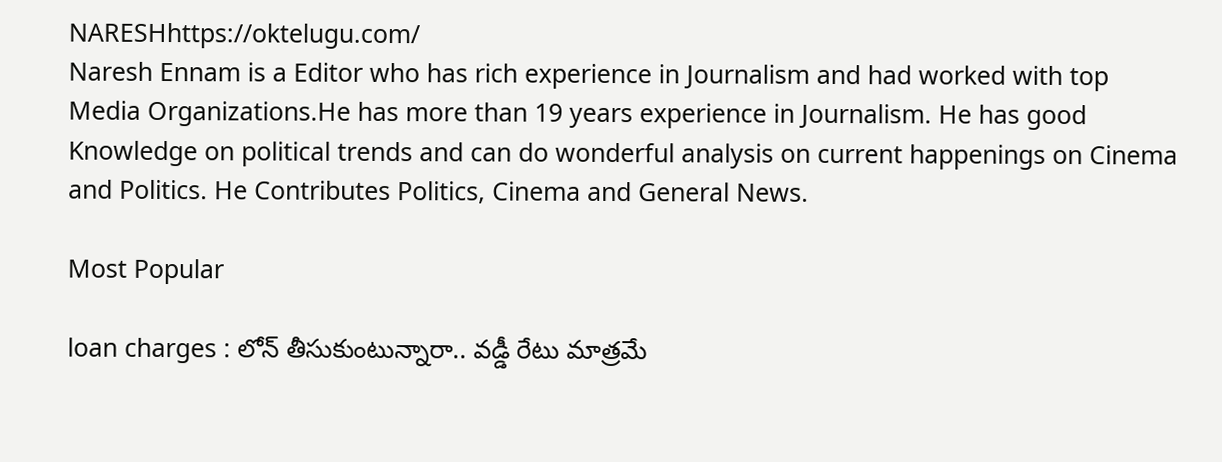NARESHhttps://oktelugu.com/
Naresh Ennam is a Editor who has rich experience in Journalism and had worked with top Media Organizations.He has more than 19 years experience in Journalism. He has good Knowledge on political trends and can do wonderful analysis on current happenings on Cinema and Politics. He Contributes Politics, Cinema and General News.

Most Popular

loan charges : లోన్ తీసుకుంటున్నారా.. వడ్డీ రేటు మాత్రమే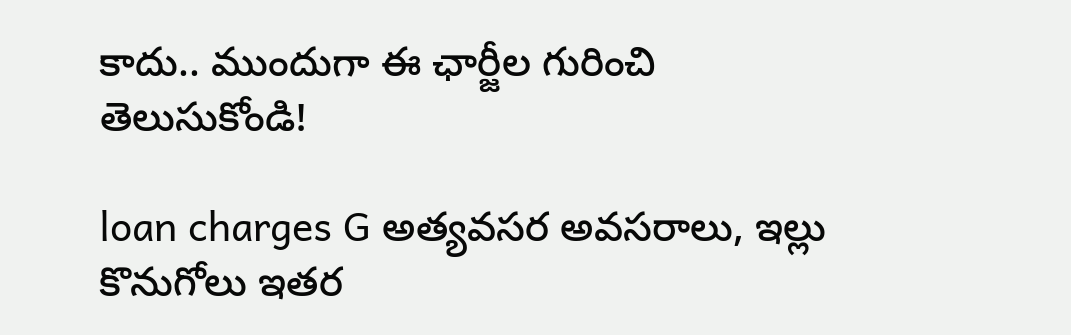కాదు.. ముందుగా ఈ ఛార్జీల గురించి తెలుసుకోండి!

loan charges G అత్యవసర అవసరాలు, ఇల్లు కొనుగోలు ఇతర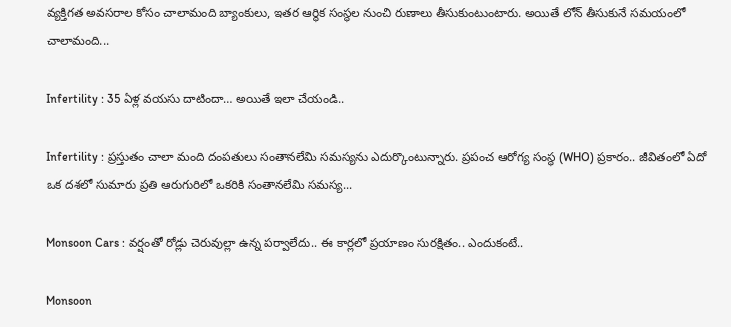వ్యక్తిగత అవసరాల కోసం చాలామంది బ్యాంకులు, ఇతర ఆర్థిక సంస్థల నుంచి రుణాలు తీసుకుంటుంటారు. అయితే లోన్ తీసుకునే సమయంలో చాలామంది...

Infertility : 35 ఏళ్ల వయసు దాటిందా… అయితే ఇలా చేయండి..

Infertility : ప్రస్తుతం చాలా మంది దంపతులు సంతానలేమి సమస్యను ఎదుర్కొంటున్నారు. ప్రపంచ ఆరోగ్య సంస్థ (WHO) ప్రకారం.. జీవితంలో ఏదో ఒక దశలో సుమారు ప్రతి ఆరుగురిలో ఒకరికి సంతానలేమి సమస్య...

Monsoon Cars : వర్షంతో రోడ్లు చెరువుల్లా ఉన్న పర్వాలేదు.. ఈ కార్లలో ప్రయాణం సురక్షితం.. ఎందుకంటే..

Monsoon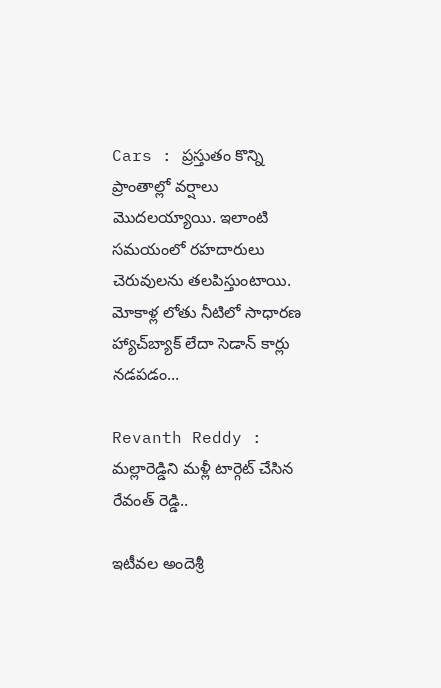Cars : ప్రస్తుతం కొన్ని ప్రాంతాల్లో వర్షాలు మొదలయ్యాయి. ఇలాంటి సమయంలో రహదారులు చెరువులను తలపిస్తుంటాయి. మోకాళ్ల లోతు నీటిలో సాధారణ హ్యాచ్‌బ్యాక్ లేదా సెడాన్ కార్లు నడపడం...

Revanth Reddy : మల్లారెడ్డిని మళ్లీ టార్గెట్ చేసిన రేవంత్ రెడ్డి..

ఇటీవల అందెశ్రీ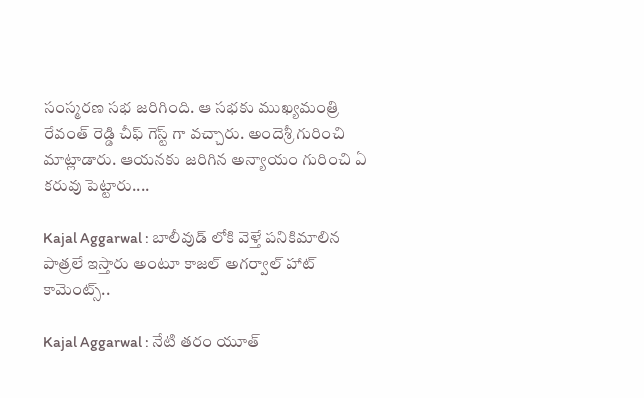సంస్మరణ సభ జరిగింది. ఆ సభకు ముఖ్యమంత్రి రేవంత్ రెడ్డి చీఫ్ గెస్ట్ గా వచ్చారు. అందెశ్రీ గురించి మాట్లాడారు. ఆయనకు జరిగిన అన్యాయం గురించి ఏ కరువు పెట్టారు....

Kajal Aggarwal : బాలీవుడ్ లోకి వెళ్తే పనికిమాలిన పాత్రలే ఇస్తారు అంటూ కాజల్ అగర్వాల్ హాట్ కామెంట్స్..

Kajal Aggarwal : నేటి తరం యూత్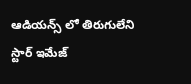ఆడియన్స్ లో తిరుగులేని స్టార్ ఇమేజ్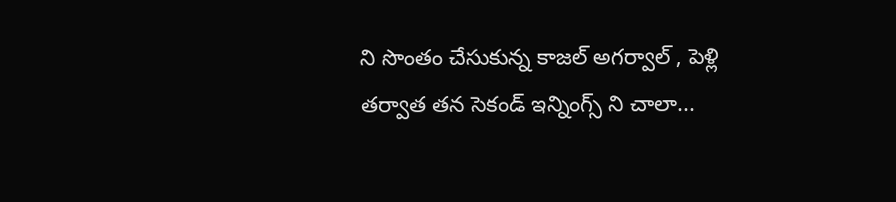ని సొంతం చేసుకున్న కాజల్ అగర్వాల్ , పెళ్లి తర్వాత తన సెకండ్ ఇన్నింగ్స్ ని చాలా...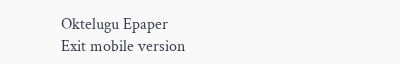Oktelugu Epaper
Exit mobile version